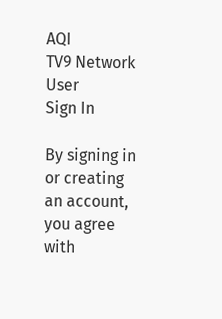AQI
TV9 Network
User
Sign In

By signing in or creating an account, you agree with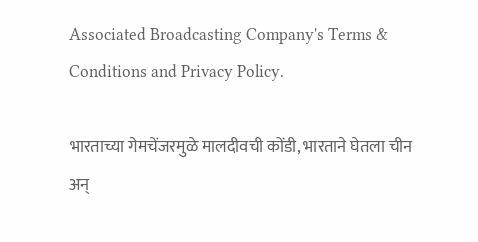Associated Broadcasting Company's Terms & Conditions and Privacy Policy.

भारताच्या गेमचेंजरमुळे मालदीवची कोंडी, भारताने घेतला चीन अन्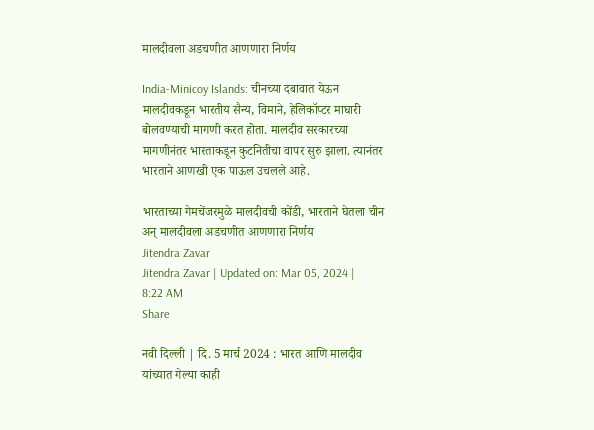मालदीवला अडचणीत आणणारा निर्णय

India-Minicoy Islands: चीनच्या दबावात येऊन मालदीवकडून भारतीय सैन्य, विमाने, हेलिकॉप्टर माघारी बोलवण्याची मागणी करत होता. मालदीव सरकारच्या मागणीनंतर भारताकडून कुटनितीचा वापर सुरु झाला. त्यानंतर भारताने आणखी एक पाऊल उचलले आहे.

भारताच्या गेमचेंजरमुळे मालदीवची कोंडी, भारताने घेतला चीन अन् मालदीवला अडचणीत आणणारा निर्णय
Jitendra Zavar
Jitendra Zavar | Updated on: Mar 05, 2024 | 8:22 AM
Share

नवी दिल्ली | दि. 5 मार्च 2024 : भारत आणि मालदीव यांच्यात गेल्या काही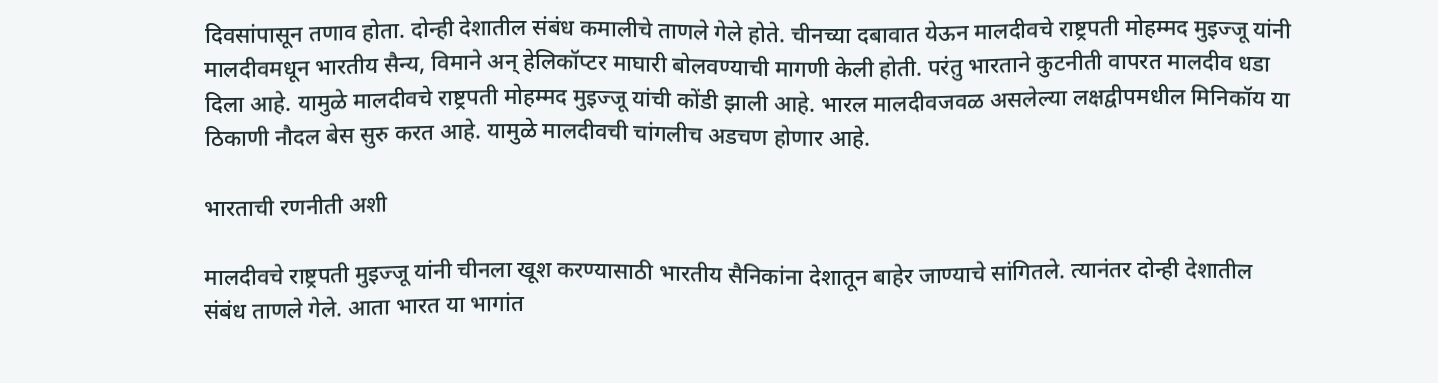दिवसांपासून तणाव होता. दोन्ही देशातील संबंध कमालीचे ताणले गेले होते. चीनच्या दबावात येऊन मालदीवचे राष्ट्रपती मोहम्मद मुइज्जू यांनी मालदीवमधून भारतीय सैन्य, विमाने अन् हेलिकॉप्टर माघारी बोलवण्याची मागणी केली होती. परंतु भारताने कुटनीती वापरत मालदीव धडा दिला आहे. यामुळे मालदीवचे राष्ट्रपती मोहम्मद मुइज्जू यांची कोंडी झाली आहे. भारल मालदीवजवळ असलेल्या लक्षद्वीपमधील मिनिकॉय या ठिकाणी नौदल बेस सुरु करत आहे. यामुळे मालदीवची चांगलीच अडचण होणार आहे.

भारताची रणनीती अशी

मालदीवचे राष्ट्रपती मुइज्जू यांनी चीनला खूश करण्यासाठी भारतीय सैनिकांना देशातून बाहेर जाण्याचे सांगितले. त्यानंतर दोन्ही देशातील संबंध ताणले गेले. आता भारत या भागांत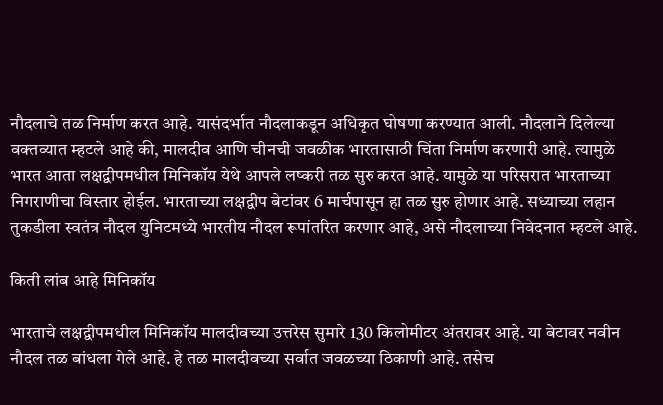नौदलाचे तळ निर्माण करत आहे. यासंदर्भात नौदलाकडून अधिकृत घोषणा करण्यात आली. नौदलाने दिलेल्या वक्तव्यात म्हटले आहे की, मालदीव आणि चीनची जवळीक भारतासाठी चिंता निर्माण करणारी आहे. त्यामुळे भारत आता लक्षद्वीपमधील मिनिकॉय येथे आपले लष्करी तळ सुरु करत आहे. यामुळे या परिसरात भारताच्या निगराणीचा विस्तार होईल. भारताच्या लक्षद्वीप बेटांवर 6 मार्चपासून हा तळ सुरु होणार आहे. सध्याच्या लहान तुकडीला स्वतंत्र नौदल युनिटमध्ये भारतीय नौदल रूपांतरित करणार आहे, असे नौदलाच्या निवेदनात म्हटले आहे.

किती लांब आहे मिनिकॉय

भारताचे लक्षद्वीपमधील मिनिकॉय मालदीवच्या उत्तरेस सुमारे 130 किलोमीटर अंतरावर आहे. या बेटावर नवीन नौदल तळ बांधला गेले आहे. हे तळ मालदीवच्या सर्वात जवळच्या ठिकाणी आहे. तसेच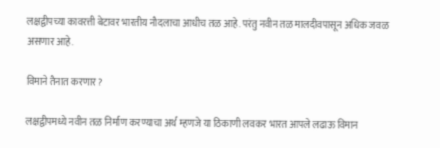लक्षद्वीपच्या कावरत्ती बेटावर भारतीय नौदलाचा आधीच तळ आहे. परंतु नवीन तळ मालदीवपासून अधिक जवळ असणार आहे.

विमाने तैनात करणार?

लक्षद्वीपमध्ये नवीन तळ निर्माण करण्याचा अर्थ म्हणजे या ठिकाणी लवकर भारत आपले लढाऊ विमान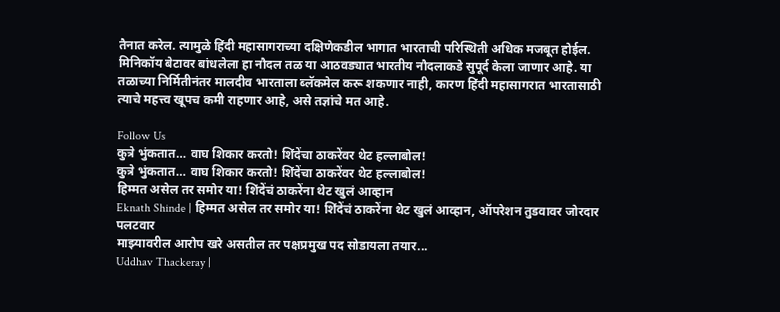तैनात करेल. त्यामुळे हिंदी महासागराच्या दक्षिणेकडील भागात भारताची परिस्थिती अधिक मजबूत होईल. मिनिकॉय बेटावर बांधलेला हा नौदल तळ या आठवड्यात भारतीय नौदलाकडे सुपूर्द केला जाणार आहे. या तळाच्या निर्मितीनंतर मालदीव भारताला ब्लॅकमेल करू शकणार नाही, कारण हिंदी महासागरात भारतासाठी त्याचे महत्त्व खूपच कमी राहणार आहे, असे तज्ञांचे मत आहे.

Follow Us
कुत्रे भुंकतात… वाघ शिकार करतो! शिंदेंचा ठाकरेंवर थेट हल्लाबोल!
कुत्रे भुंकतात… वाघ शिकार करतो! शिंदेंचा ठाकरेंवर थेट हल्लाबोल!
हिम्मत असेल तर समोर या! शिंदेंचं ठाकरेंना थेट खुलं आव्हान
Eknath Shinde | हिम्मत असेल तर समोर या! शिंदेंचं ठाकरेंना थेट खुलं आव्हान, ऑपरेशन तुडवावर जोरदार पलटवार
माझ्यावरील आरोप खरे असतील तर पक्षप्रमुख पद सोडायला तयार...
Uddhav Thackeray |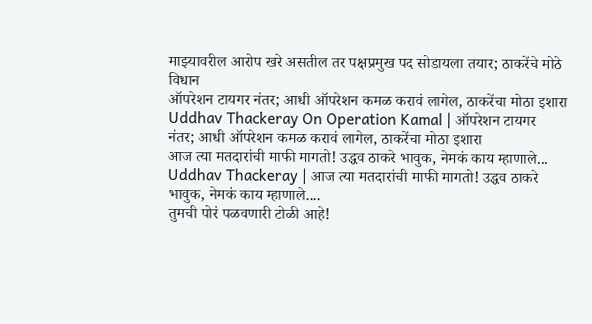माझ्यावरील आरोप खरे असतील तर पक्षप्रमुख पद सोडायला तयार; ठाकरेंचे मोठे विधान
ऑपरेशन टायगर नंतर; आधी ऑपरेशन कमळ करावं लागेल, ठाकरेंचा मोठा इशारा
Uddhav Thackeray On Operation Kamal | ऑपरेशन टायगर नंतर; आधी ऑपरेशन कमळ करावं लागेल, ठाकरेंचा मोठा इशारा
आज त्या मतदारांची माफी मागतो! उद्धव ठाकरे भावुक, नेमकं काय म्हाणाले...
Uddhav Thackeray | आज त्या मतदारांची माफी मागतो! उद्धव ठाकरे भावुक, नेमकं काय म्हाणाले....
तुमची पोरं पळवणारी टोळी आहे!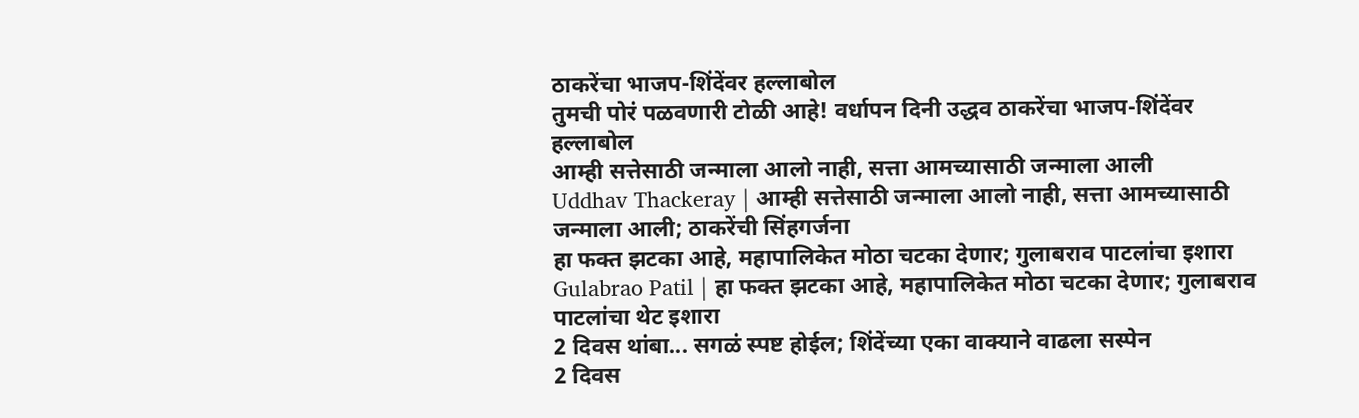ठाकरेंचा भाजप-शिंदेंवर हल्लाबोल
तुमची पोरं पळवणारी टोळी आहे! वर्धापन दिनी उद्धव ठाकरेंचा भाजप-शिंदेंवर हल्लाबोल
आम्ही सत्तेसाठी जन्माला आलो नाही, सत्ता आमच्यासाठी जन्माला आली
Uddhav Thackeray | आम्ही सत्तेसाठी जन्माला आलो नाही, सत्ता आमच्यासाठी जन्माला आली; ठाकरेंची सिंहगर्जना
हा फक्त झटका आहे, महापालिकेत मोठा चटका देणार; गुलाबराव पाटलांचा इशारा
Gulabrao Patil | हा फक्त झटका आहे, महापालिकेत मोठा चटका देणार; गुलाबराव पाटलांचा थेट इशारा
2 दिवस थांबा... सगळं स्पष्ट होईल; शिंदेंच्या एका वाक्याने वाढला सस्पेन
2 दिवस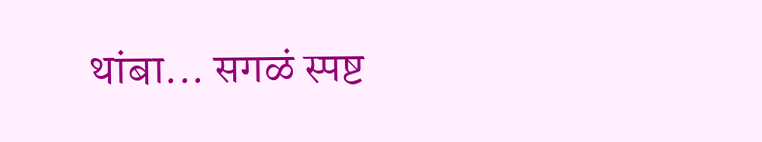थांबा... सगळं स्पष्ट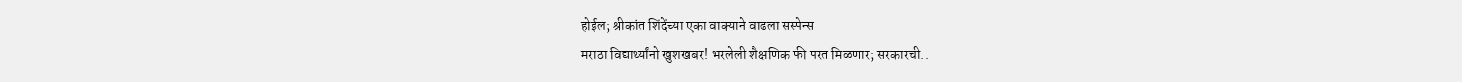होईल; श्रीकांत शिंदेंच्या एका वाक्याने वाढला सस्पेन्स
मराठा विद्यार्थ्यांनो खुशखबर! भरलेली शैक्षणिक फी परत मिळणार; सरकारची..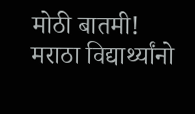मोठी बातमी! मराठा विद्यार्थ्यांनो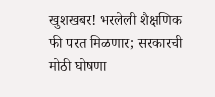खुशखबर! भरलेली शैक्षणिक फी परत मिळणार; सरकारची मोठी घोषणा